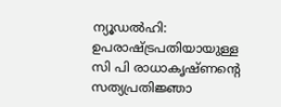ന്യൂഡല്‍ഹി: ഉപരാഷ്ട്രപതിയായുള്ള സി പി രാധാകൃഷ്ണന്റെ സത്യപ്രതിജ്ഞാ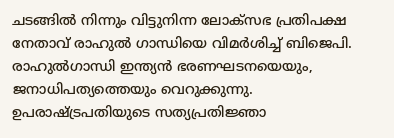ചടങ്ങില്‍ നിന്നും വിട്ടുനിന്ന ലോക്‌സഭ പ്രതിപക്ഷ നേതാവ് രാഹുല്‍ ഗാന്ധിയെ വിമര്‍ശിച്ച് ബിജെപി. രാഹുല്‍ഗാന്ധി ഇന്ത്യന്‍ ഭരണഘടനയെയും, ജനാധിപത്യത്തെയും വെറുക്കുന്നു. ഉപരാഷ്ട്രപതിയുടെ സത്യപ്രതിജ്ഞാ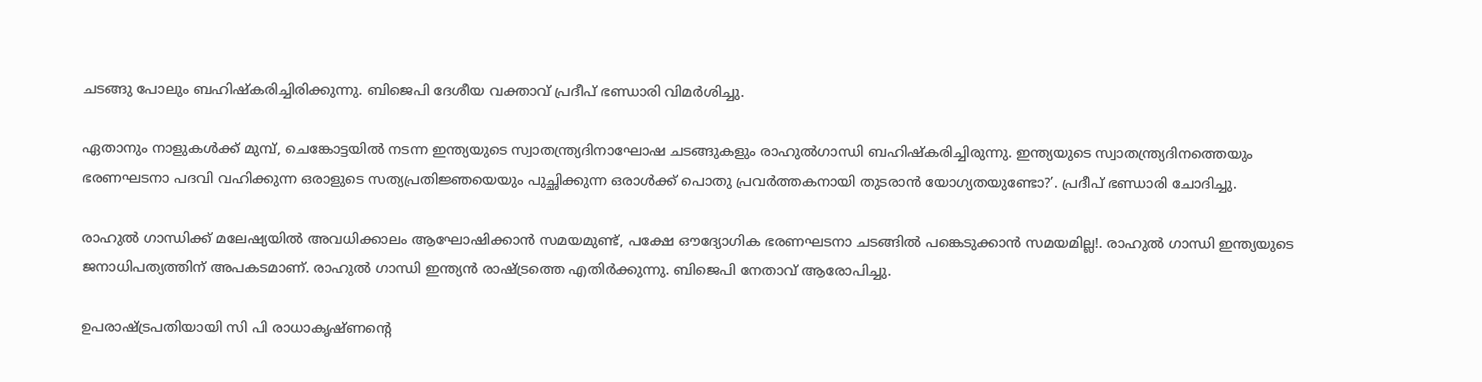ചടങ്ങു പോലും ബഹിഷ്‌കരിച്ചിരിക്കുന്നു. ബിജെപി ദേശീയ വക്താവ് പ്രദീപ് ഭണ്ഡാരി വിമര്‍ശിച്ചു.

ഏതാനും നാളുകള്‍ക്ക് മുമ്പ്, ചെങ്കോട്ടയില്‍ നടന്ന ഇന്ത്യയുടെ സ്വാതന്ത്ര്യദിനാഘോഷ ചടങ്ങുകളും രാഹുല്‍ഗാന്ധി ബഹിഷ്‌കരിച്ചിരുന്നു. ഇന്ത്യയുടെ സ്വാതന്ത്ര്യദിനത്തെയും ഭരണഘടനാ പദവി വഹിക്കുന്ന ഒരാളുടെ സത്യപ്രതിജ്ഞയെയും പുച്ഛിക്കുന്ന ഒരാള്‍ക്ക് പൊതു പ്രവര്‍ത്തകനായി തുടരാന്‍ യോഗ്യതയുണ്ടോ?’. പ്രദീപ് ഭണ്ഡാരി ചോദിച്ചു.

രാഹുല്‍ ഗാന്ധിക്ക് മലേഷ്യയില്‍ അവധിക്കാലം ആഘോഷിക്കാന്‍ സമയമുണ്ട്, പക്ഷേ ഔദ്യോഗിക ഭരണഘടനാ ചടങ്ങില്‍ പങ്കെടുക്കാന്‍ സമയമില്ല!. രാഹുല്‍ ഗാന്ധി ഇന്ത്യയുടെ ജനാധിപത്യത്തിന് അപകടമാണ്. രാഹുല്‍ ഗാന്ധി ഇന്ത്യന്‍ രാഷ്ട്രത്തെ എതിര്‍ക്കുന്നു. ബിജെപി നേതാവ് ആരോപിച്ചു.

ഉപരാഷ്ട്രപതിയായി സി പി രാധാകൃഷ്ണന്റെ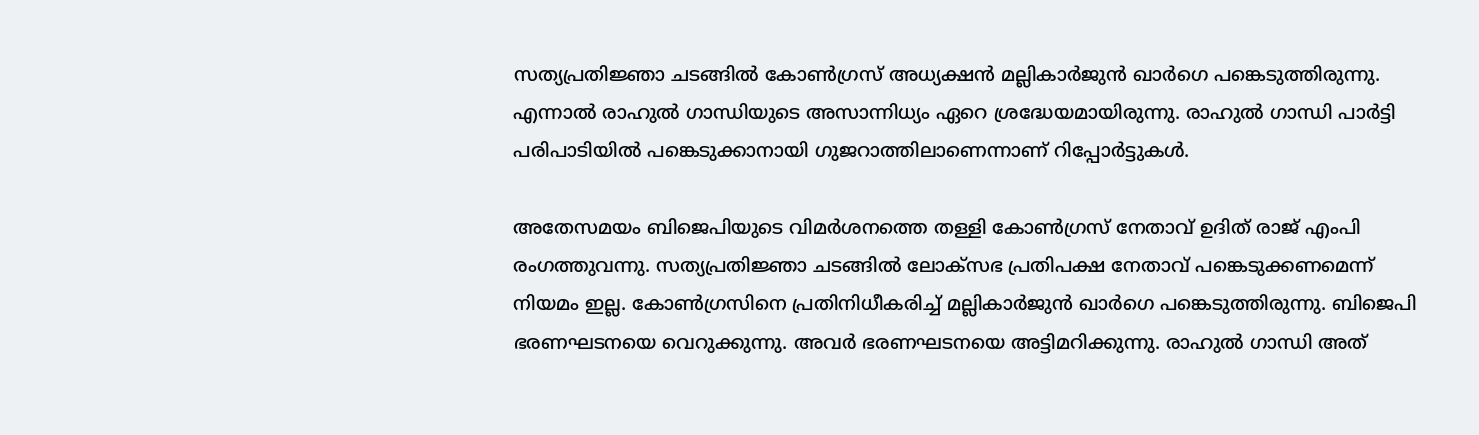സത്യപ്രതിജ്ഞാ ചടങ്ങില്‍ കോണ്‍ഗ്രസ് അധ്യക്ഷന്‍ മല്ലികാര്‍ജുന്‍ ഖാര്‍ഗെ പങ്കെടുത്തിരുന്നു. എന്നാല്‍ രാഹുല്‍ ഗാന്ധിയുടെ അസാന്നിധ്യം ഏറെ ശ്രദ്ധേയമായിരുന്നു. രാഹുല്‍ ഗാന്ധി പാര്‍ട്ടി പരിപാടിയില്‍ പങ്കെടുക്കാനായി ഗുജറാത്തിലാണെന്നാണ് റിപ്പോര്‍ട്ടുകള്‍.

അതേസമയം ബിജെപിയുടെ വിമര്‍ശനത്തെ തള്ളി കോണ്‍ഗ്രസ് നേതാവ് ഉദിത് രാജ് എംപി രംഗത്തുവന്നു. സത്യപ്രതിജ്ഞാ ചടങ്ങില്‍ ലോക്‌സഭ പ്രതിപക്ഷ നേതാവ് പങ്കെടുക്കണമെന്ന് നിയമം ഇല്ല. കോണ്‍ഗ്രസിനെ പ്രതിനിധീകരിച്ച് മല്ലികാര്‍ജുന്‍ ഖാര്‍ഗെ പങ്കെടുത്തിരുന്നു. ബിജെപി ഭരണഘടനയെ വെറുക്കുന്നു. അവര്‍ ഭരണഘടനയെ അട്ടിമറിക്കുന്നു. രാഹുല്‍ ഗാന്ധി അത്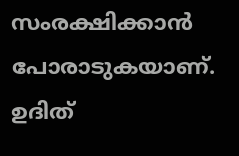സംരക്ഷിക്കാന്‍ പോരാടുകയാണ്. ഉദിത്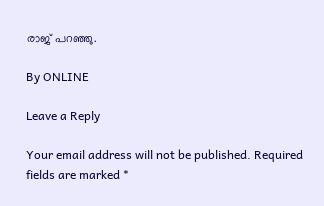രാജ് പറഞ്ഞു.

By ONLINE

Leave a Reply

Your email address will not be published. Required fields are marked *